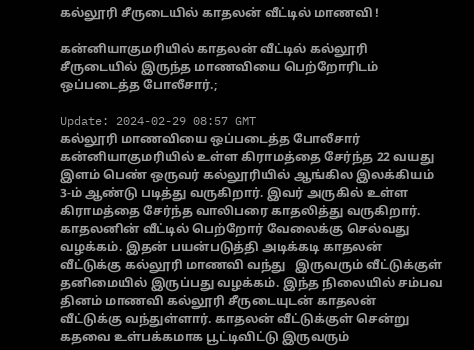கல்லூரி சீருடையில் காதலன் வீட்டில் மாணவி !

கன்னியாகுமரியில் காதலன் வீட்டில் கல்லூரி சீருடையில் இருந்த மாணவியை பெற்றோரிடம் ஒப்படைத்த போலீசார்.;

Update: 2024-02-29 08:57 GMT
கல்லூரி மாணவியை ஒப்படைத்த போலீசார்
கன்னியாகுமரியில் உள்ள கிராமத்தை சேர்ந்த 22 வயது இளம் பெண் ஒருவர் கல்லூரியில் ஆங்கில இலக்கியம் 3-ம் ஆண்டு படித்து வருகிறார். இவர் அருகில் உள்ள கிராமத்தை சேர்ந்த வாலிபரை காதலித்து வருகிறார். காதலனின் வீட்டில் பெற்றோர் வேலைக்கு செல்வது வழக்கம். இதன் பயன்படுத்தி அடிக்கடி காதலன் வீட்டுக்கு கல்லூரி மாணவி வந்து   இருவரும் வீட்டுக்குள் தனிமையில் இருப்பது வழக்கம். இந்த நிலையில் சம்பவ தினம் மாணவி கல்லூரி சீருடையுடன் காதலன்  வீட்டுக்கு வந்துள்ளார். காதலன் வீட்டுக்குள் சென்று கதவை உள்பக்கமாக பூட்டிவிட்டு இருவரும்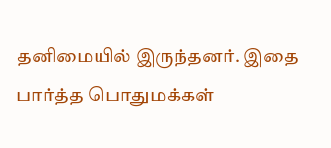தனிமையில் இருந்தனர். இதை பார்த்த பொதுமக்கள்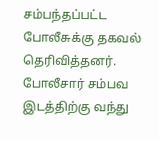சம்பந்தப்பட்ட போலீசுக்கு தகவல் தெரிவித்தனர். போலீசார் சம்பவ இடத்திற்கு வந்து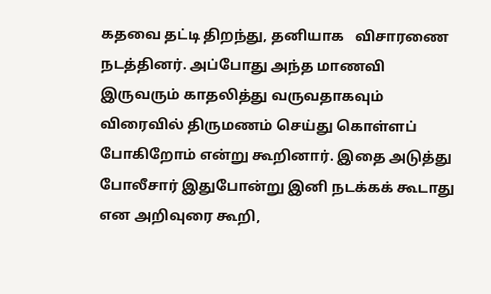கதவை தட்டி திறந்து, தனியாக   விசாரணை நடத்தினர். அப்போது அந்த மாணவி இருவரும் காதலித்து வருவதாகவும் விரைவில் திருமணம் செய்து கொள்ளப் போகிறோம் என்று கூறினார். இதை அடுத்து போலீசார் இதுபோன்று இனி நடக்கக் கூடாது என அறிவுரை கூறி,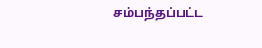சம்பந்தப்பட்ட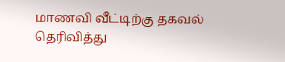மாணவி வீட்டிற்கு தகவல் தெரிவித்து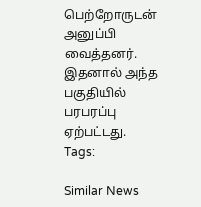பெற்றோருடன்  அனுப்பி வைத்தனர். இதனால் அந்த பகுதியில் பரபரப்பு ஏற்பட்டது.
Tags:

Similar News